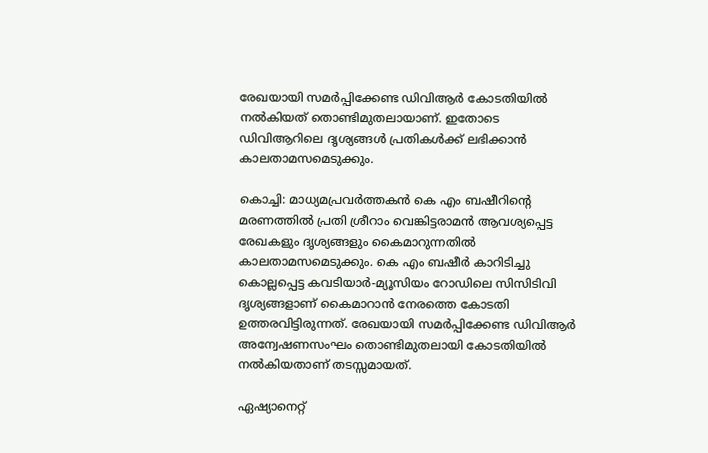രേഖയായി സമർപ്പിക്കേണ്ട ഡിവിആർ കോടതിയിൽ നൽകിയത് തൊണ്ടിമുതലായാണ്. ഇതോടെ ഡിവിആറിലെ ദൃശ്യങ്ങൾ പ്രതികൾക്ക് ലഭിക്കാൻ കാലതാമസമെടുക്കും.

കൊച്ചി: മാധ്യമപ്രവർത്തകൻ കെ എം ബഷീറിന്‍റെ മരണത്തിൽ പ്രതി ശ്രീറാം വെങ്കിട്ടരാമൻ ആവശ്യപ്പെട്ട രേഖകളും ദൃശ്യങ്ങളും കൈമാറുന്നതിൽ കാലതാമസമെടുക്കും. കെ എം ബഷീർ കാറിടിച്ചു കൊല്ലപ്പെട്ട കവടിയാർ-മ്യൂസിയം റോഡിലെ സിസിടിവി ദൃശ്യങ്ങളാണ് കൈമാറാൻ നേരത്തെ കോടതി ഉത്തരവിട്ടിരുന്നത്. രേഖയായി സമർപ്പിക്കേണ്ട ഡിവിആർ അന്വേഷണസംഘം തൊണ്ടിമുതലായി കോടതിയിൽ നൽകിയതാണ് തടസ്സമായത്.

ഏഷ്യാനെറ്റ്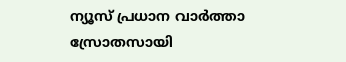ന്യൂസ് പ്രധാന വാർത്താ സ്രോതസായി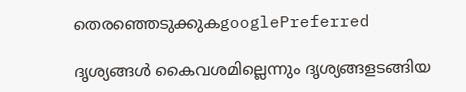തെരഞ്ഞെടുക്കുകgooglePreferred

ദൃശ്യങ്ങൾ കൈവശമില്ലെന്നും ദൃശ്യങ്ങളടങ്ങിയ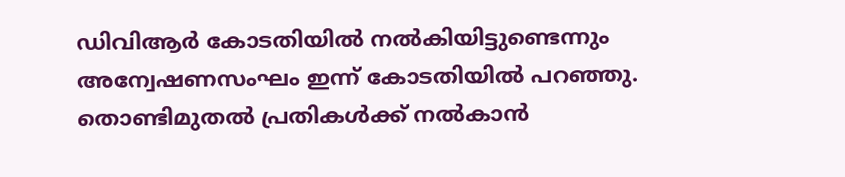ഡിവിആർ കോടതിയിൽ നൽകിയിട്ടുണ്ടെന്നും അന്വേഷണസംഘം ഇന്ന് കോടതിയിൽ പറഞ്ഞു. തൊണ്ടിമുതൽ പ്രതികൾക്ക് നൽകാൻ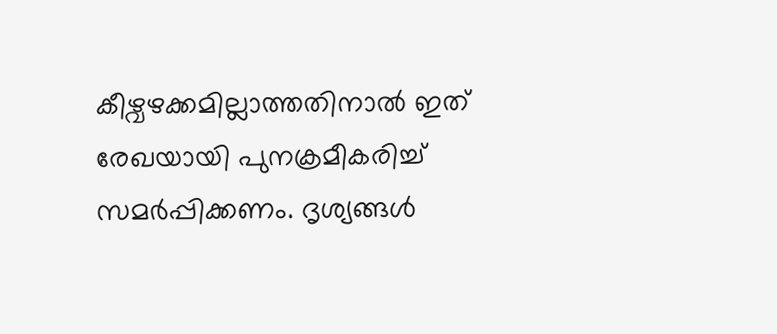കീഴ്വഴക്കമില്ലാത്തതിനാൽ ഇത് രേഖയായി പുനക്രമീകരിച്ച് സമർപ്പിക്കണം. ദൃശ്യങ്ങൾ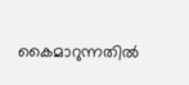കൈമാറുന്നതിൽ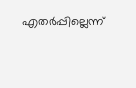എതർപ്പില്ലെന്ന്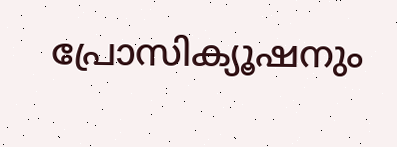പ്രോസിക്യൂഷനും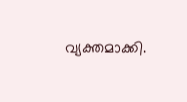വ്യക്തമാക്കി.